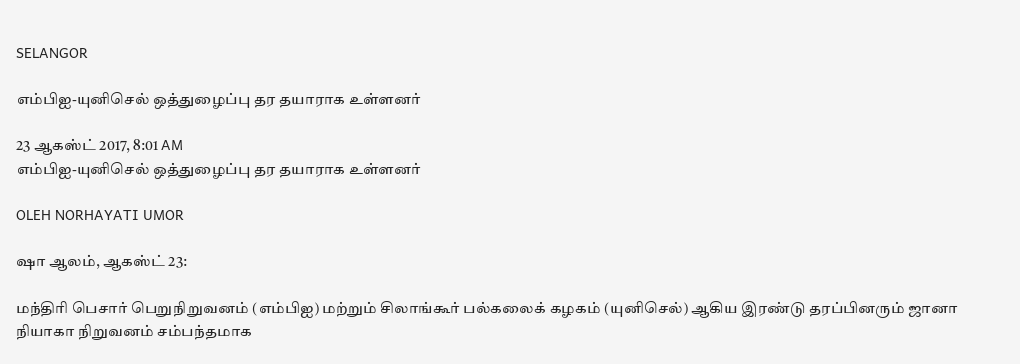SELANGOR

எம்பிஐ-யுனிசெல் ஒத்துழைப்பு தர தயாராக உள்ளனர்

23 ஆகஸ்ட் 2017, 8:01 AM
எம்பிஐ-யுனிசெல் ஒத்துழைப்பு தர தயாராக உள்ளனர்

OLEH NORHAYATI UMOR

ஷா ஆலம், ஆகஸ்ட் 23:

மந்திரி பெசார் பெறுநிறுவனம் (எம்பிஐ) மற்றும் சிலாங்கூர் பல்கலைக் கழகம் (யுனிசெல்) ஆகிய இரண்டு தரப்பினரும் ஜானா நியாகா நிறுவனம் சம்பந்தமாக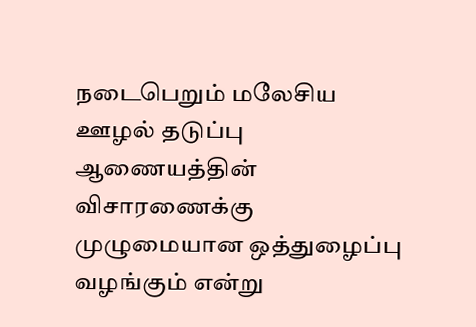நடைபெறும் மலேசிய ஊழல் தடுப்பு ஆணையத்தின் விசாரணைக்கு முழுமையான ஒத்துழைப்பு வழங்கும் என்று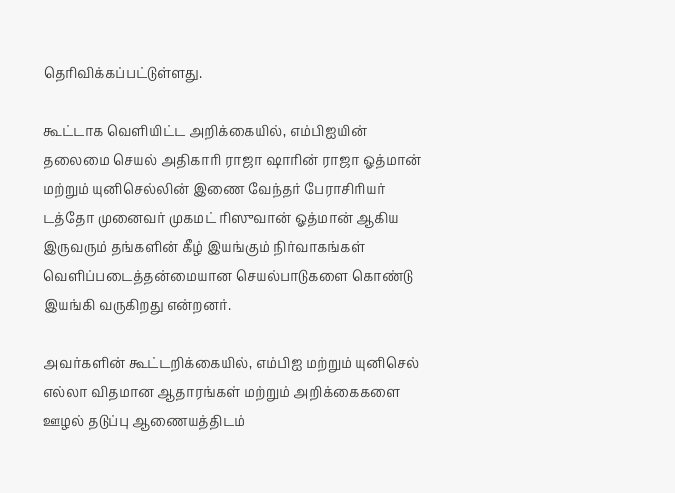தெரிவிக்கப்பட்டுள்ளது.

கூட்டாக வெளியிட்ட அறிக்கையில், எம்பிஐயின் தலைமை செயல் அதிகாரி ராஜா ஷாரின் ராஜா ஓத்மான் மற்றும் யுனிசெல்லின் இணை வேந்தர் பேராசிரியர் டத்தோ முனைவர் முகமட் ரிஸுவான் ஓத்மான் ஆகிய இருவரும் தங்களின் கீழ் இயங்கும் நிர்வாகங்கள் வெளிப்படைத்தன்மையான செயல்பாடுகளை கொண்டு இயங்கி வருகிறது என்றனர்.

அவர்களின் கூட்டறிக்கையில், எம்பிஐ மற்றும் யுனிசெல் எல்லா விதமான ஆதாரங்கள் மற்றும் அறிக்கைகளை ஊழல் தடுப்பு ஆணையத்திடம்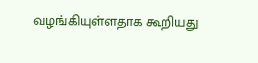வழங்கியுள்ளதாக கூறியது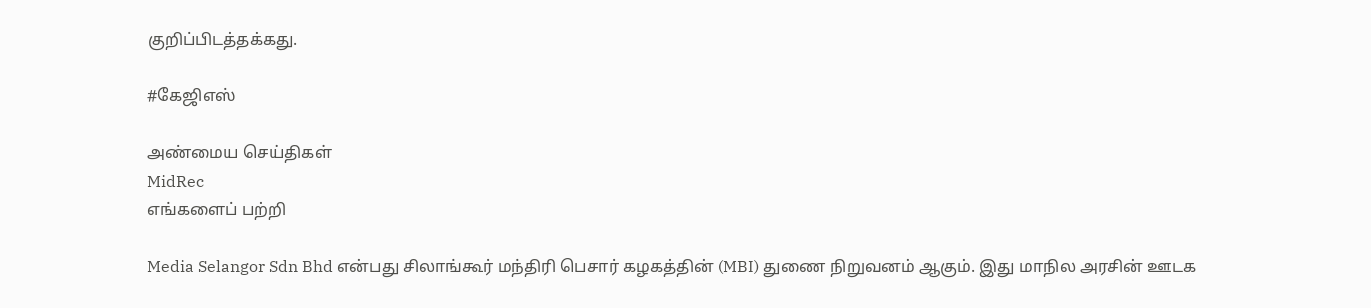குறிப்பிடத்தக்கது.

#கேஜிஎஸ்

அண்மைய செய்திகள்
MidRec
எங்களைப் பற்றி

Media Selangor Sdn Bhd என்பது சிலாங்கூர் மந்திரி பெசார் கழகத்தின் (MBI) துணை நிறுவனம் ஆகும். இது மாநில அரசின் ஊடக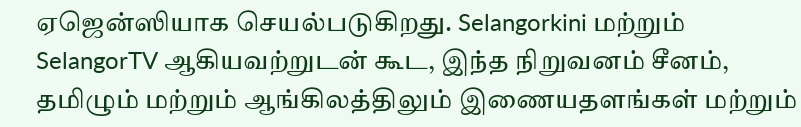ஏஜென்ஸியாக செயல்படுகிறது. Selangorkini மற்றும் SelangorTV ஆகியவற்றுடன் கூட, இந்த நிறுவனம் சீனம், தமிழும் மற்றும் ஆங்கிலத்திலும் இணையதளங்கள் மற்றும்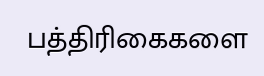பத்திரிகைகளை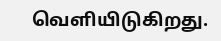வெளியிடுகிறது.